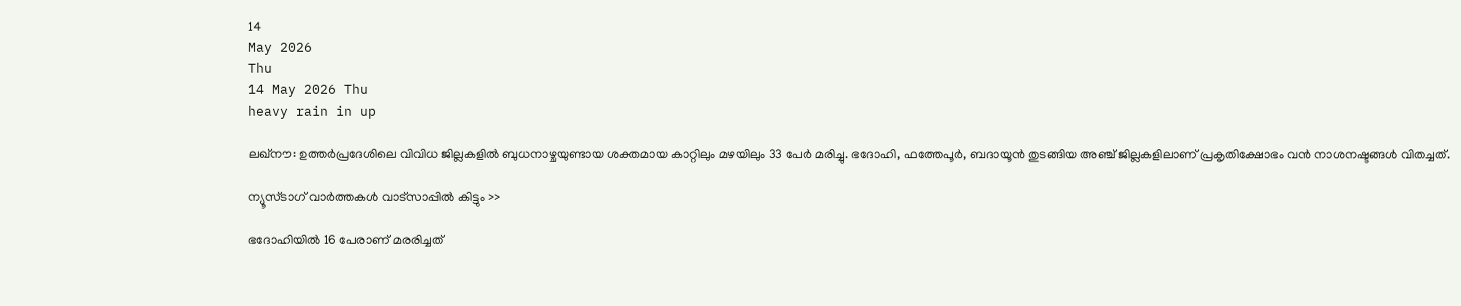14
May 2026
Thu
14 May 2026 Thu
heavy rain in up

ലഖ്നൗ: ഉത്തര്‍പ്രദേശിലെ വിവിധ ജില്ലകളില്‍ ബുധനാഴ്ചയുണ്ടായ ശക്തമായ കാറ്റിലും മഴയിലും 33 പേര്‍ മരിച്ചു. ഭദോഹി, ഫത്തേപൂര്‍, ബദായൂന്‍ തുടങ്ങിയ അഞ്ച് ജില്ലകളിലാണ് പ്രകൃതിക്ഷോഭം വന്‍ നാശനഷ്ടങ്ങള്‍ വിതച്ചത്.

ന്യൂസ്ടാഗ് വാര്‍ത്തകള്‍ വാട്‌സാപ്പില്‍ കിട്ടും >>

ഭദോഹിയില്‍ 16 പേരാണ് മരരിച്ചത്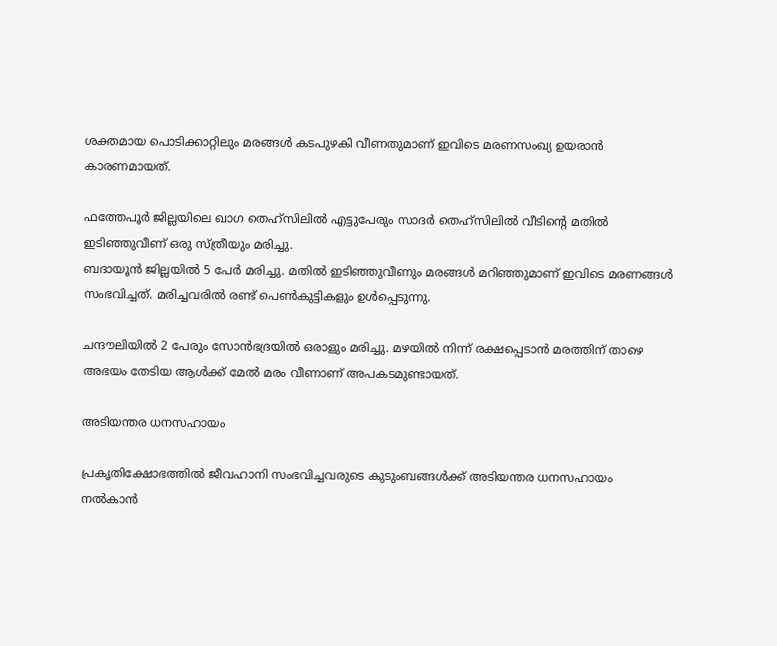ശക്തമായ പൊടിക്കാറ്റിലും മരങ്ങള്‍ കടപുഴകി വീണതുമാണ് ഇവിടെ മരണസംഖ്യ ഉയരാന്‍ കാരണമായത്.

ഫത്തേപൂര്‍ ജില്ലയിലെ ഖാഗ തെഹ്സിലില്‍ എട്ടുപേരും സാദര്‍ തെഹ്സിലില്‍ വീടിന്റെ മതില്‍ ഇടിഞ്ഞുവീണ് ഒരു സ്ത്രീയും മരിച്ചു.
ബദായൂന്‍ ജില്ലയില്‍ 5 പേര്‍ മരിച്ചു. മതില്‍ ഇടിഞ്ഞുവീണും മരങ്ങള്‍ മറിഞ്ഞുമാണ് ഇവിടെ മരണങ്ങള്‍ സംഭവിച്ചത്. മരിച്ചവരില്‍ രണ്ട് പെണ്‍കുട്ടികളും ഉള്‍പ്പെടുന്നു.

ചന്ദൗലിയില്‍ 2 പേരും സോന്‍ഭദ്രയില്‍ ഒരാളും മരിച്ചു. മഴയില്‍ നിന്ന് രക്ഷപ്പെടാന്‍ മരത്തിന് താഴെ അഭയം തേടിയ ആള്‍ക്ക് മേല്‍ മരം വീണാണ് അപകടമുണ്ടായത്.

അടിയന്തര ധനസഹായം

പ്രകൃതിക്ഷോഭത്തില്‍ ജീവഹാനി സംഭവിച്ചവരുടെ കുടുംബങ്ങള്‍ക്ക് അടിയന്തര ധനസഹായം നല്‍കാന്‍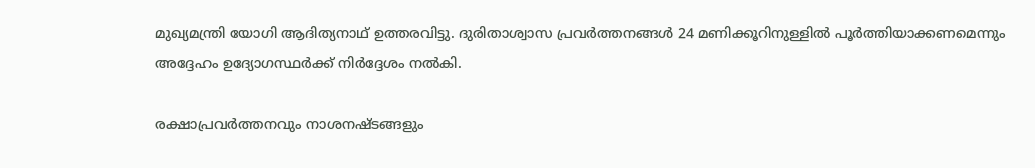മുഖ്യമന്ത്രി യോഗി ആദിത്യനാഥ് ഉത്തരവിട്ടു. ദുരിതാശ്വാസ പ്രവര്‍ത്തനങ്ങള്‍ 24 മണിക്കൂറിനുള്ളില്‍ പൂര്‍ത്തിയാക്കണമെന്നും അദ്ദേഹം ഉദ്യോഗസ്ഥര്‍ക്ക് നിര്‍ദ്ദേശം നല്‍കി.

രക്ഷാപ്രവര്‍ത്തനവും നാശനഷ്ടങ്ങളും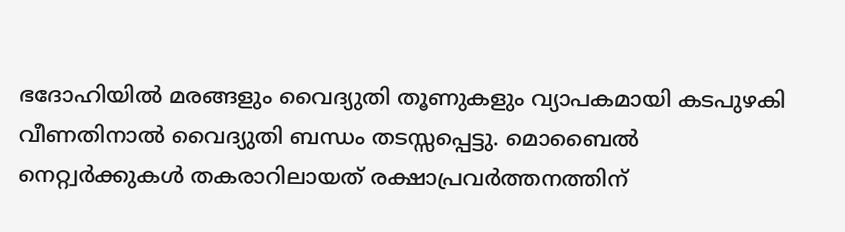ഭദോഹിയില്‍ മരങ്ങളും വൈദ്യുതി തൂണുകളും വ്യാപകമായി കടപുഴകി വീണതിനാല്‍ വൈദ്യുതി ബന്ധം തടസ്സപ്പെട്ടു. മൊബൈല്‍ നെറ്റ്വര്‍ക്കുകള്‍ തകരാറിലായത് രക്ഷാപ്രവര്‍ത്തനത്തിന്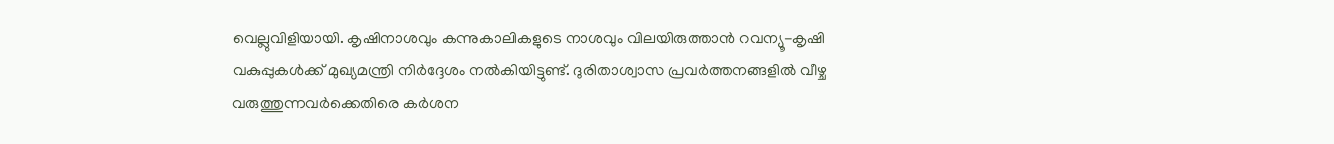വെല്ലുവിളിയായി. കൃഷിനാശവും കന്നുകാലികളുടെ നാശവും വിലയിരുത്താന്‍ റവന്യൂ-കൃഷി വകുപ്പുകള്‍ക്ക് മുഖ്യമന്ത്രി നിര്‍ദ്ദേശം നല്‍കിയിട്ടുണ്ട്. ദുരിതാശ്വാസ പ്രവര്‍ത്തനങ്ങളില്‍ വീഴ്ച വരുത്തുന്നവര്‍ക്കെതിരെ കര്‍ശന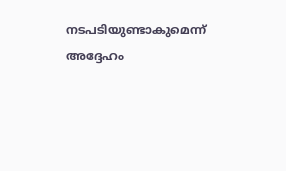നടപടിയുണ്ടാകുമെന്ന് അദ്ദേഹം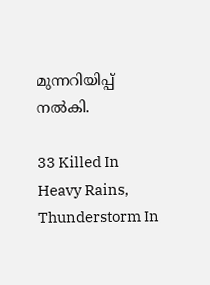മുന്നറിയിപ്പ് നല്‍കി.

33 Killed In Heavy Rains, Thunderstorm In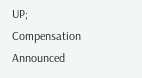UP; Compensation Announced